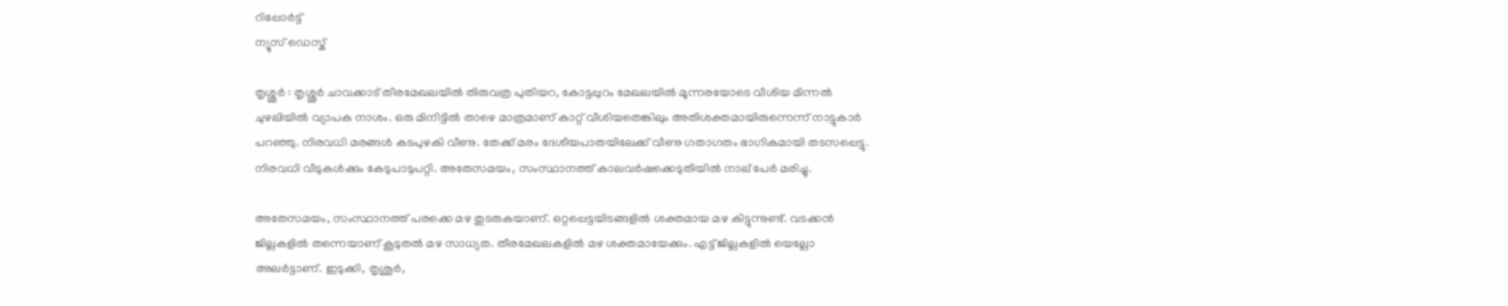റിപ്പോര്‍ട്ട്
ന്യൂസ് ഡെസ്ക്

തൃശ്ശൂർ : തൃശ്ശൂർ ചാവക്കാട് തീരമേഖലയിൽ തിരുവത്ര പുതിയറ, കോട്ടപ്പുറം മേഖലയിൽ മൂന്നരയോടെ വീശിയ മിന്നൽ ചുഴലിയിൽ വ്യാപക നാശം. ഒരു മിനിട്ടിൽ താഴെ മാത്രമാണ് കാറ്റ് വീശിയതെങ്കിലും അതിശക്തമായിരുന്നെന്ന് നാട്ടുകാർ പറഞ്ഞു. നിരവധി മരങ്ങൾ കടപുഴകി വീണു. തേക്ക് മരം ദേശീയപാതയിലേക്ക് വീണു ഗതാഗതം ഭാഗികമായി തടസപ്പെട്ടു. നിരവധി വീടുകൾക്കും കേടുപാടുപറ്റി. അതേസമയം, സംസ്ഥാനത്ത് കാലവർഷക്കെടുതിയിൽ നാല് പേർ മരിച്ചു.

അതേസമയം, സംസ്ഥാനത്ത് പരക്കെ മഴ തുടരുകയാണ്. ഒറ്റപ്പെട്ടയിടങ്ങളിൽ ശക്തമായ മഴ കിട്ടുന്നുണ്ട്. വടക്കൻ ജില്ലകളിൽ തന്നെയാണ് കൂടുതൽ മഴ സാധ്യത. തീരമേഖലകളിൽ മഴ ശക്തമായേക്കും. എട്ട് ജില്ലകളിൽ യെല്ലോ അലർട്ടാണ്. ഇടുക്കി, തൃശൂർ,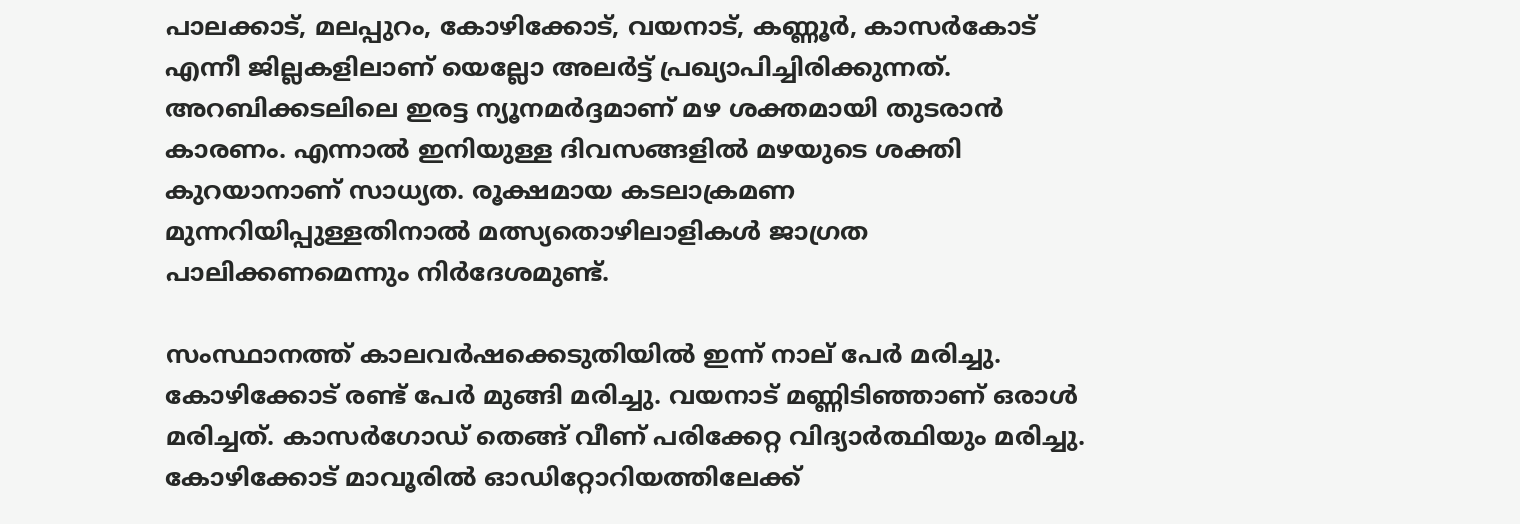പാലക്കാട്, മലപ്പുറം, കോഴിക്കോട്, വയനാട്, കണ്ണൂർ, കാസർകോട് എന്നീ ജില്ലകളിലാണ് യെല്ലോ അലർട്ട് പ്രഖ്യാപിച്ചിരിക്കുന്നത്. അറബിക്കടലിലെ ഇരട്ട ന്യൂനമർദ്ദമാണ് മഴ ശക്തമായി തുടരാൻ കാരണം. എന്നാൽ ഇനിയുള്ള ദിവസങ്ങളിൽ മഴയുടെ ശക്തി കുറയാനാണ് സാധ്യത. രൂക്ഷമായ കടലാക്രമണ മുന്നറിയിപ്പുള്ളതിനാൽ മത്സ്യതൊഴിലാളികൾ ജാഗ്രത പാലിക്കണമെന്നും നിർദേശമുണ്ട്.

സംസ്ഥാനത്ത് കാലവർഷക്കെടുതിയിൽ ഇന്ന് നാല് പേർ മരിച്ചു. കോഴിക്കോട് രണ്ട് പേർ മുങ്ങി മരിച്ചു. വയനാട് മണ്ണിടിഞ്ഞാണ് ഒരാൾ മരിച്ചത്. കാസർഗോഡ് തെങ്ങ് വീണ് പരിക്കേറ്റ വിദ്യാർത്ഥിയും മരിച്ചു. കോഴിക്കോട് മാവൂരിൽ ഓഡിറ്റോറിയത്തിലേക്ക്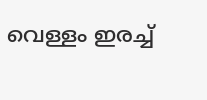വെള്ളം ഇരച്ച്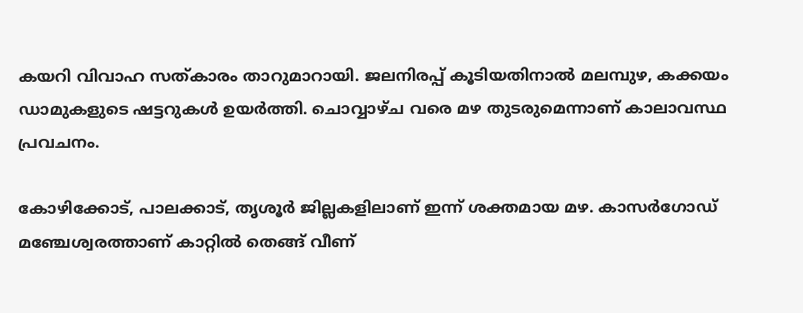കയറി വിവാഹ സത്കാരം താറുമാറായി. ജലനിരപ്പ് കൂടിയതിനാൽ മലമ്പുഴ, കക്കയം ഡാമുകളുടെ ഷട്ടറുകൾ ഉയർത്തി. ചൊവ്വാഴ്ച വരെ മഴ തുടരുമെന്നാണ് കാലാവസ്ഥ പ്രവചനം.

കോഴിക്കോട്, പാലക്കാട്, തൃശൂർ ജില്ലകളിലാണ് ഇന്ന് ശക്തമായ മഴ. കാസർഗോഡ് മഞ്ചേശ്വരത്താണ് കാറ്റിൽ തെങ്ങ് വീണ്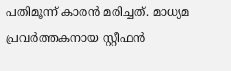പതിമൂന്ന് കാരൻ മരിച്ചത്. മാധ്യമ പ്രവർത്തകനായ സ്റ്റീഫൻ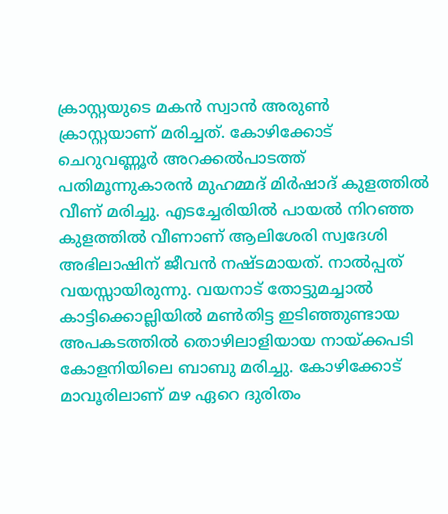ക്രാസ്റ്റയുടെ മകൻ സ്വാൻ അരുൺ ക്രാസ്റ്റയാണ് മരിച്ചത്. കോഴിക്കോട് ചെറുവണ്ണൂർ അറക്കൽപാടത്ത് പതിമൂന്നുകാരൻ മുഹമ്മദ് മിർഷാദ് കുളത്തിൽ വീണ് മരിച്ചു. എടച്ചേരിയിൽ പായൽ നിറഞ്ഞ കുളത്തിൽ വീണാണ് ആലിശേരി സ്വദേശി അഭിലാഷിന് ജീവൻ നഷ്ടമായത്. നാൽപ്പത് വയസ്സായിരുന്നു. വയനാട് തോട്ടുമച്ചാൽ കാട്ടിക്കൊല്ലിയിൽ മൺതിട്ട ഇടിഞ്ഞുണ്ടായ അപകടത്തിൽ തൊഴിലാളിയായ നായ്ക്കപടി കോളനിയിലെ ബാബു മരിച്ചു. കോഴിക്കോട് മാവൂരിലാണ് മഴ ഏറെ ദുരിതം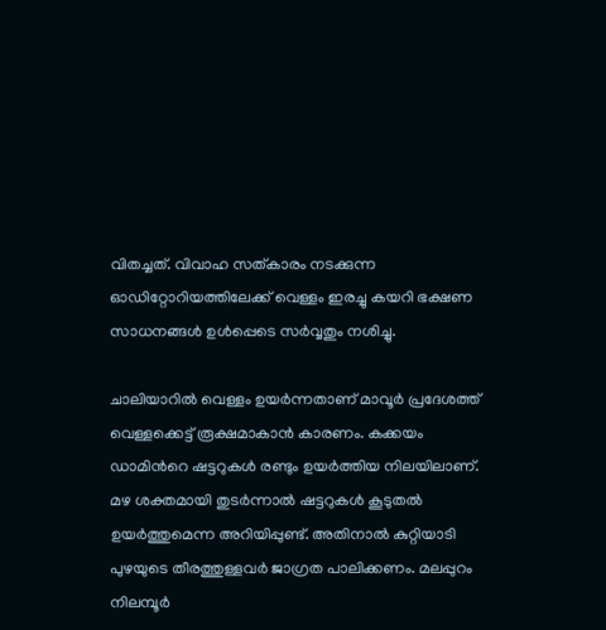വിതച്ചത്. വിവാഹ സത്കാരം നടക്കുന്ന ഓഡിറ്റോറിയത്തിലേക്ക് വെള്ളം ഇരച്ചു കയറി ഭക്ഷണ സാധനങ്ങൾ ഉൾപ്പെടെ സർവ്വതും നശിച്ചു.

ചാലിയാറിൽ വെള്ളം ഉയർന്നതാണ് മാവൂർ പ്രദേശത്ത് വെള്ളക്കെട്ട് രൂക്ഷമാകാൻ കാരണം. കക്കയം ഡാമിൻറെ ഷട്ടറുകൾ രണ്ടും ഉയർത്തിയ നിലയിലാണ്. മഴ ശക്തമായി തുടർന്നാൽ ഷട്ടറുകൾ കൂടുതൽ ഉയർത്തുമെന്ന അറിയിപ്പുണ്ട്. അതിനാൽ കുറ്റിയാടി പുഴയുടെ തീരത്തുള്ളവർ ജാഗ്രത പാലിക്കണം. മലപ്പുറം നിലമ്പൂർ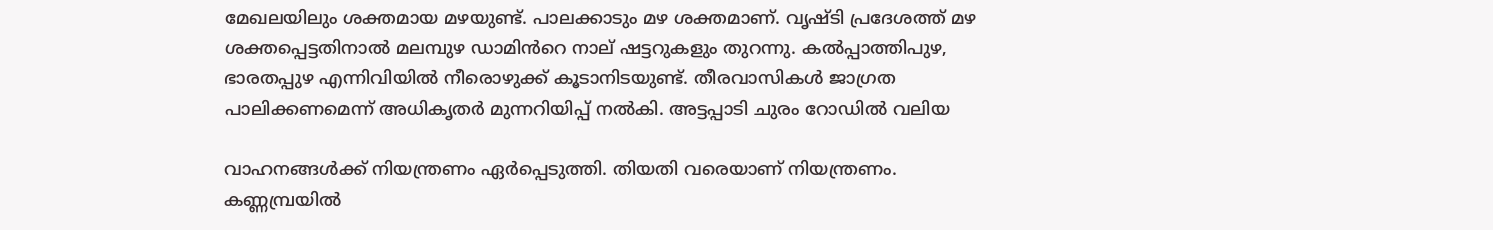മേഖലയിലും ശക്തമായ മഴയുണ്ട്. പാലക്കാടും മഴ ശക്തമാണ്. വൃഷ്ടി പ്രദേശത്ത് മഴ ശക്തപ്പെട്ടതിനാൽ മലമ്പുഴ ഡാമിൻറെ നാല് ഷട്ടറുകളും തുറന്നു. കൽപ്പാത്തിപുഴ, ഭാരതപ്പുഴ എന്നിവിയിൽ നീരൊഴുക്ക് കൂടാനിടയുണ്ട്. തീരവാസികൾ ജാഗ്രത പാലിക്കണമെന്ന് അധികൃതർ മുന്നറിയിപ്പ് നൽകി. അട്ടപ്പാടി ചുരം റോഡിൽ വലിയ

വാഹനങ്ങൾക്ക് നിയന്ത്രണം ഏർപ്പെടുത്തി. തിയതി വരെയാണ് നിയന്ത്രണം. കണ്ണമ്പ്രയിൽ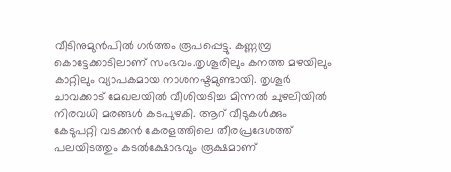വീടിനുമുൻപിൽ ഗർത്തം രൂപപ്പെട്ടു. കണ്ണമ്പ്ര കൊട്ടേക്കാടിലാണ് സംഭവം.തൃശൂരിലും കനത്ത മഴയിലും കാറ്റിലും വ്യാപകമായ നാശനഷ്ടമുണ്ടായി. തൃശൂർ ചാവക്കാട് മേഖലയിൽ വീശിയടിച്ച മിന്നൽ ചുഴലിയിൽ നിരവധി മരങ്ങൾ കടപുഴകി. ആറ് വീടുകൾക്കും കേടുപറ്റി വടക്കൻ കേരളത്തിലെ തീരപ്രദേശത്ത് പലയിടത്തും കടൽക്ഷോഭവും രൂക്ഷമാണ്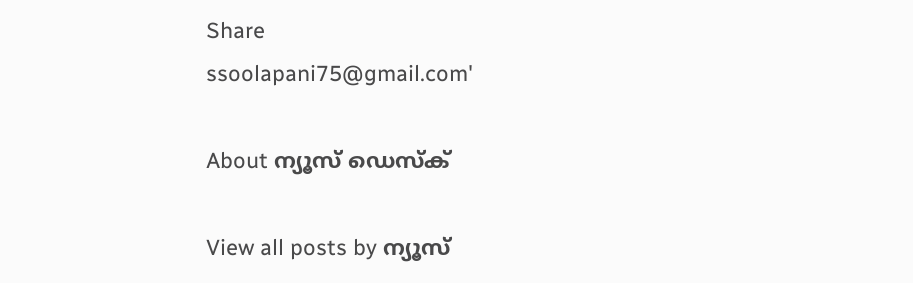Share
ssoolapani75@gmail.com'

About ന്യൂസ് ഡെസ്ക്

View all posts by ന്യൂസ്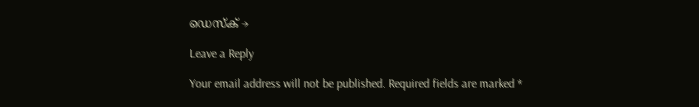ഡെസ്ക് →

Leave a Reply

Your email address will not be published. Required fields are marked *